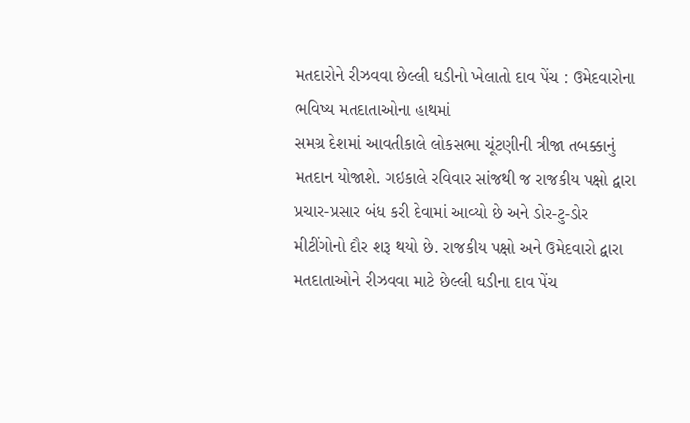મતદારોને રીઝવવા છેલ્લી ઘડીનો ખેલાતો દાવ પેંચ : ઉમેદવારોના ભવિષ્ય મતદાતાઓના હાથમાં
સમગ્ર દેશમાં આવતીકાલે લોકસભા ચૂંટણીની ત્રીજા તબક્કાનું મતદાન યોજાશે. ગઇકાલે રવિવાર સાંજથી જ રાજકીય પક્ષો દ્વારા પ્રચાર-પ્રસાર બંધ કરી દેવામાં આવ્યો છે અને ડોર-ટુ-ડોર મીટીંગોનો દૌર શરૂ થયો છે. રાજકીય પક્ષો અને ઉમેદવારો દ્વારા મતદાતાઓને રીઝવવા માટે છેલ્લી ઘડીના દાવ પેંચ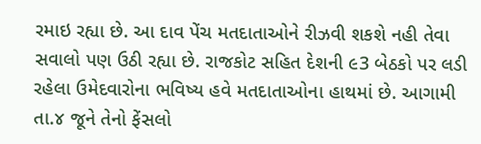રમાઇ રહ્યા છે. આ દાવ પેંચ મતદાતાઓને રીઝવી શકશે નહી તેવા સવાલો પણ ઉઠી રહ્યા છે. રાજકોટ સહિત દેશની ૯3 બેઠકો પર લડી રહેલા ઉમેદવારોના ભવિષ્ય હવે મતદાતાઓના હાથમાં છે. આગામી તા.૪ જૂને તેનો ફેંસલો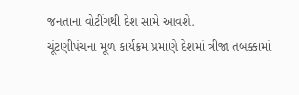જનતાના વોટીંગથી દેશ સામે આવશે.
ચૂંટણીપંચના મૂળ કાર્યક્રમ પ્રમાણે દેશમાં ત્રીજા તબક્કામાં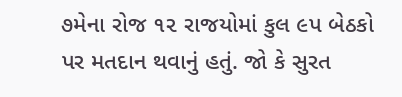૭મેના રોજ ૧૨ રાજયોમાં કુલ ૯પ બેઠકો પર મતદાન થવાનું હતું. જો કે સુરત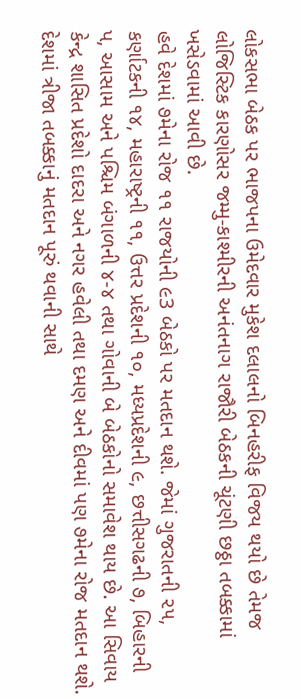લોકસભા બેઠક પર ભાજપના ઉમેદવાર મુકેશ દલાલનો બિનહરીફ વિજય થયો છે તેમજ લોજિસ્ટિક કારણોસર જમ્મુ-કાશ્મીરની અનંતનાગ રાજૌરી બેઠકની ચૂંટણી છઠ્ઠા તબક્કામાં ખસેડવામાં આવી છે.
હવે દેશમાં ૭મેના રોજ ૧૧ રાજયોની ૯3 બેઠકો પર મતદાન થશે. જેમાં ગુજરાતની ૨૫, કર્ણાટકની ૧૪, મહારાષ્ટ્રની ૧૧, ઉત્તર પ્રદેશની ૧૦, મધ્યપ્રદેશની ૯, છત્તીસગઢની ૭, બિહારની પ, આસામ અને પશ્ચિમ બંગાળની ૪-૪ તથા ગોવાની બે બેઠકોનો સમાવેશ થાય છે. આ સિવાય કેન્દ્ર શાસિત પ્રદેશો દાદરા અને નગર હવેલી તથા દમણ અને દીવમાં પણ ૭મેના રોજ મતદાન થશે. દેશમાં ત્રીજા તબક્કાનું મતદાન પૂરું થવાની સાથે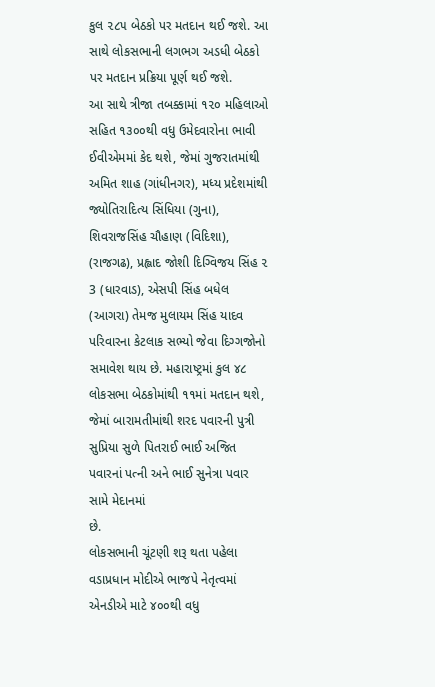કુલ ૨૮૫ બેઠકો પર મતદાન થઈ જશે. આ સાથે લોકસભાની લગભગ અડધી બેઠકો પર મતદાન પ્રક્રિયા પૂર્ણ થઈ જશે.
આ સાથે ત્રીજા તબક્કામાં ૧૨૦ મહિલાઓ સહિત ૧૩૦૦થી વધુ ઉમેદવારોના ભાવી ઈવીએમમાં કેદ થશે, જેમાં ગુજરાતમાંથી અમિત શાહ (ગાંધીનગર), મધ્ય પ્રદેશમાંથી જ્યોતિરાદિત્ય સિંધિયા (ગુના), શિવરાજસિંહ ચૌહાણ (વિદિશા), (રાજગઢ), પ્રહ્લાદ જોશી દિગ્વિજય સિંહ ૨ 3 (ધારવાડ), એસપી સિંહ બધેલ (આગરા) તેમજ મુલાયમ સિંહ યાદવ પરિવારના કેટલાક સભ્યો જેવા દિગ્ગજોનો સમાવેશ થાય છે. મહારાષ્ટ્રમાં કુલ ૪૮ લોકસભા બેઠકોમાંથી ૧૧માં મતદાન થશે, જેમાં બારામતીમાંથી શરદ પવારની પુત્રી સુપ્રિયા સુળે પિતરાઈ ભાઈ અજિત પવારનાં પત્ની અને ભાઈ સુનેત્રા પવાર સામે મેદાનમાં
છે.
લોકસભાની ચૂંટણી શરૂ થતા પહેલા વડાપ્રધાન મોદીએ ભાજપે નેતૃત્વમાં એનડીએ માટે ૪૦૦થી વધુ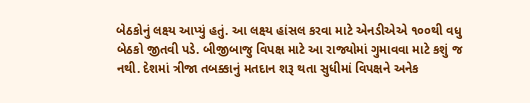બેઠકોનું લક્ષ્ય આપ્યું હતું. આ લક્ષ્ય હાંસલ કરવા માટે એનડીએએ ૧૦૦થી વધુ બેઠકો જીતવી પડે. બીજીબાજુ વિપક્ષ માટે આ રાજ્યોમાં ગુમાવવા માટે કશું જ નથી. દેશમાં ત્રીજા તબક્કાનું મતદાન શરૂ થતા સુધીમાં વિપક્ષને અનેક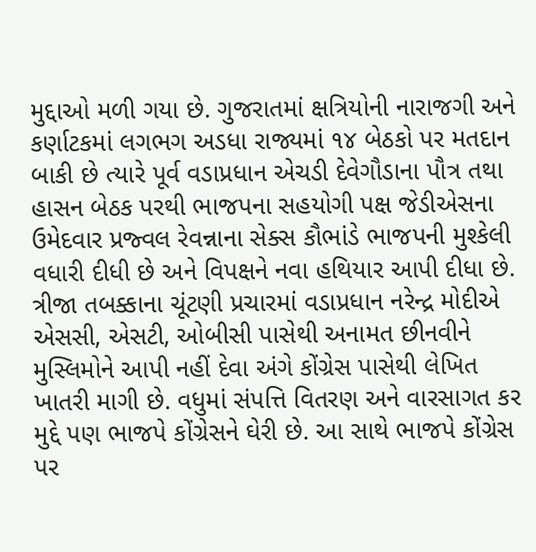મુદ્દાઓ મળી ગયા છે. ગુજરાતમાં ક્ષત્રિયોની નારાજગી અને કર્ણાટકમાં લગભગ અડધા રાજ્યમાં ૧૪ બેઠકો પર મતદાન બાકી છે ત્યારે પૂર્વ વડાપ્રધાન એચડી દેવેગૌડાના પૌત્ર તથા હાસન બેઠક પરથી ભાજપના સહયોગી પક્ષ જેડીએસના ઉમેદવાર પ્રજ્વલ રેવન્નાના સેક્સ કૌભાંડે ભાજપની મુશ્કેલી વધારી દીધી છે અને વિપક્ષને નવા હથિયાર આપી દીધા છે.
ત્રીજા તબક્કાના ચૂંટણી પ્રચારમાં વડાપ્રધાન નરેન્દ્ર મોદીએ એસસી, એસટી, ઓબીસી પાસેથી અનામત છીનવીને મુસ્લિમોને આપી નહીં દેવા અંગે કોંગ્રેસ પાસેથી લેખિત ખાતરી માગી છે. વધુમાં સંપત્તિ વિતરણ અને વારસાગત કર મુદ્દે પણ ભાજપે કોંગ્રેસને ઘેરી છે. આ સાથે ભાજપે કોંગ્રેસ પર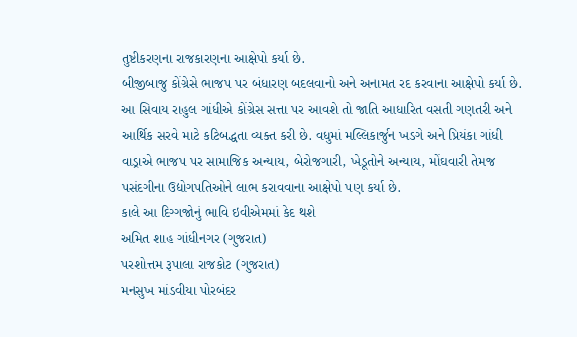તુષ્ટીકરણના રાજકારણના આક્ષેપો કર્યા છે.
બીજીબાજુ કોંગ્રેસે ભાજપ પર બંધારણ બદલવાનો અને અનામત રદ કરવાના આક્ષેપો કર્યા છે. આ સિવાય રાહુલ ગાંધીએ કોંગ્રેસ સત્તા પર આવશે તો જાતિ આધારિત વસતી ગણતરી અને આર્થિક સરવે માટે કટિબદ્ધતા વ્યક્ત કરી છે. વધુમાં મલ્લિકાર્જુન ખડગે અને પ્રિયંકા ગાંધી વાડ્રાએ ભાજપ પર સામાજિક અન્યાય, બેરોજગારી, ખેડૂતોને અન્યાય, મોંઘવારી તેમજ પસંદગીના ઉદ્યોગપતિઓને લાભ કરાવવાના આક્ષેપો પણ કર્યા છે.
કાલે આ દિગ્ગજોનું ભાવિ ઇવીએમમાં કેદ થશે
અમિત શાહ ગાંધીનગર (ગુજરાત)
પરશોત્તમ રૂપાલા રાજકોટ (ગુજરાત)
મનસુખ માંડવીયા પોરબંદર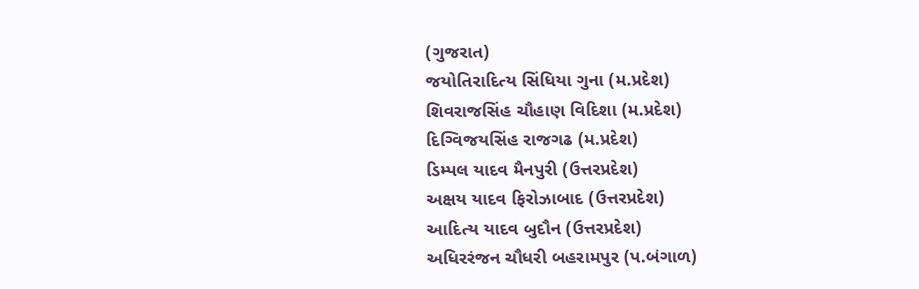(ગુજરાત)
જયોતિરાદિત્ય સિંધિયા ગુના (મ.પ્રદેશ)
શિવરાજસિંહ ચૌહાણ વિદિશા (મ.પ્રદેશ)
દિગ્વિજયસિંહ રાજગઢ (મ.પ્રદેશ)
ડિમ્પલ યાદવ મૈનપુરી (ઉત્તરપ્રદેશ)
અક્ષય યાદવ ફિરોઝાબાદ (ઉત્તરપ્રદેશ)
આદિત્ય યાદવ બુદૌન (ઉત્તરપ્રદેશ)
અધિરરંજન ચૌધરી બહરામપુર (પ.બંગાળ)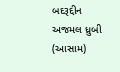બદરૂદ્દીન અજમલ ધ્રુબી (આસામ)